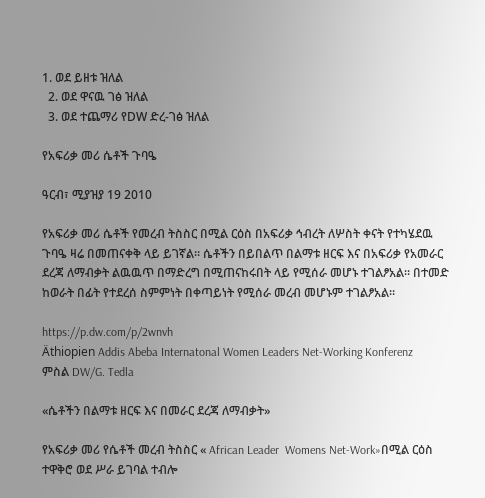1. ወደ ይዘቱ ዝለል
  2. ወደ ዋናዉ ገፅ ዝለል
  3. ወደ ተጨማሪ የDW ድረ-ገፅ ዝለል

የአፍሪቃ መሪ ሴቶች ጉባዔ

ዓርብ፣ ሚያዝያ 19 2010

የአፍሪቃ መሪ ሴቶች የመረብ ትስስር በሚል ርዕስ በአፍሪቃ ኅብረት ለሦስት ቀናት የተካሄደዉ ጉባዔ ዛሬ በመጠናቀቅ ላይ ይገኛል። ሴቶችን በይበልጥ በልማቱ ዘርፍ እና በአፍሪቃ የአመራር ደረጃ ለማብቃት ልዉዉጥ በማድረግ በሚጠናከሩበት ላይ የሚሰራ መሆኑ ተገልፆአል። በተመድ ከወራት በፊት የተደረሰ ስምምነት በቀጣይነት የሚሰራ መረብ መሆኑም ተገልፆአል።

https://p.dw.com/p/2wnvh
Äthiopien Addis Abeba Internatonal Women Leaders Net-Working Konferenz
ምስል DW/G. Tedla

«ሴቶችን በልማቱ ዘርፍ እና በመራር ደረጃ ለማብቃት»

የአፍሪቃ መሪ የሴቶች መረብ ትስስር « African Leader  Womens Net-Work»በሚል ርዕስ  ተዋቅሮ ወደ ሥራ ይገባል ተብሎ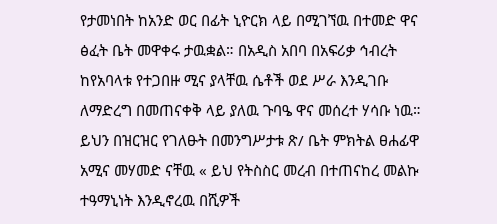የታመነበት ከአንድ ወር በፊት ኒዮርክ ላይ በሚገኘዉ በተመድ ዋና ፅፈት ቤት መዋቀሩ ታዉቋል። በአዲስ አበባ በአፍሪቃ ኅብረት ከየአባላቱ የተጋበዙ ሚና ያላቸዉ ሴቶች ወደ ሥራ እንዲገቡ ለማድረግ በመጠናቀቅ ላይ ያለዉ ጉባዔ ዋና መሰረተ ሃሳቡ ነዉ። ይህን በዝርዝር የገለፁት በመንግሥታቱ ጽ/ ቤት ምክትል ፀሐፊዋ አሚና መሃመድ ናቸዉ « ይህ የትስስር መረብ በተጠናከረ መልኩ ተዓማኒነት እንዲኖረዉ በሺዎች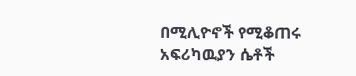በሚሊዮኖች የሚቆጠሩ አፍሪካዉያን ሴቶች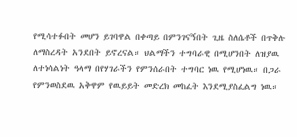የሚሳተፉበት መሆን ይገባዋል በቀጣይ በምንገናኝበት ጊዜ ስለሴቶች በጥቅሉ ለማስረዳት አንደበት ይኖረናል። ህልማችን ተግባራዊ በሚሆንበት ለዝያዉ ለተነሳልነት ዓላማ በየሃገራችን የምንሰራበት ተግባር ነዉ የሚሆነዉ። በጋራ የምንወስደዉ አቅዋም የዉይይት መድረክ መከፈት እንደሚያስፈልግ ነዉ።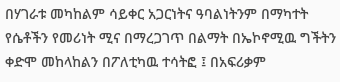በሃገራቱ መካከልም ሳይቀር አጋርነትና ዓባልነትንም በማካተት የሴቶችን የመሪነት ሚና በማረጋገጥ በልማት በኤኮኖሚዉ ግችትን ቀድሞ መከላከልን በፖለቲካዉ ተሳትፎ ፤ በአፍሪቃም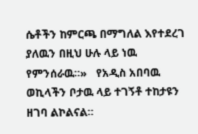ሴቶችን ከምርጫ በማግለል እየተደረገ ያለዉን በዚህ ሁሉ ላይ ነዉ የምንሰራዉ።»   የአዲስ አበባዉ ወኪላችን ቦታዉ ላይ ተገኝቶ ተከታዩን ዘገባ ልኮልናል።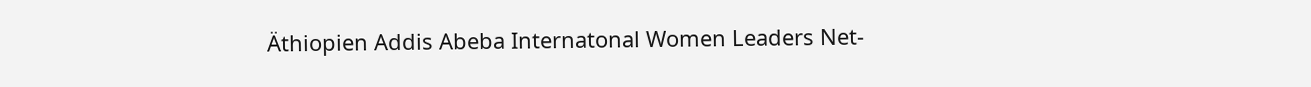Äthiopien Addis Abeba Internatonal Women Leaders Net-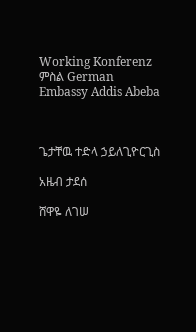Working Konferenz
ምስል German Embassy Addis Abeba



ጌታቸዉ ተድላ ኃይለጊዮርጊስ

አዜብ ታደሰ

ሸዋዬ ለገሠ